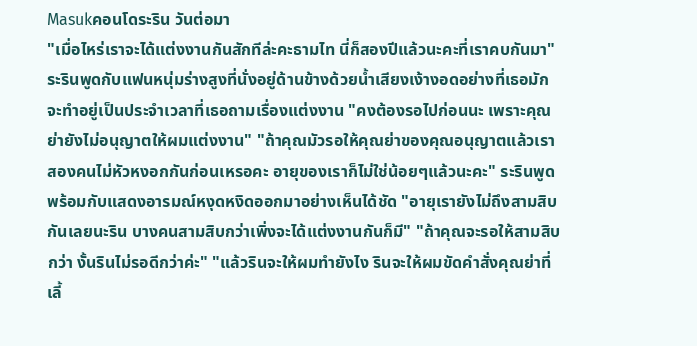Masukคอนโดระริน วันต่อมา
"เมื่อไหร่เราจะได้แต่งงานกันสักทีล่ะคะธามไท นี่ก็สองปีแล้วนะคะที่เราคบกันมา" ระรินพูดกับแฟนหนุ่มร่างสูงที่นั่งอยู่ด้านข้างด้วยน้ำเสียงเง้างอดอย่างที่เธอมักจะทำอยู่เป็นประจำเวลาที่เธอถามเรื่องแต่งงาน "คงต้องรอไปก่อนนะ เพราะคุณย่ายังไม่อนุญาตให้ผมแต่งงาน" "ถ้าคุณมัวรอให้คุณย่าของคุณอนุญาตแล้วเราสองคนไม่หัวหงอกกันก่อนเหรอคะ อายุของเราก็ไม่ใช่น้อยๆแล้วนะคะ" ระรินพูดพร้อมกับแสดงอารมณ์หงุดหงิดออกมาอย่างเห็นได้ชัด "อายุเรายังไม่ถึงสามสิบกันเลยนะริน บางคนสามสิบกว่าเพิ่งจะได้แต่งงานกันก็มี" "ถ้าคุณจะรอให้สามสิบกว่า งั้นรินไม่รอดีกว่าค่ะ" "แล้วรินจะให้ผมทำยังไง รินจะให้ผมขัดคำสั่งคุณย่าที่เลี้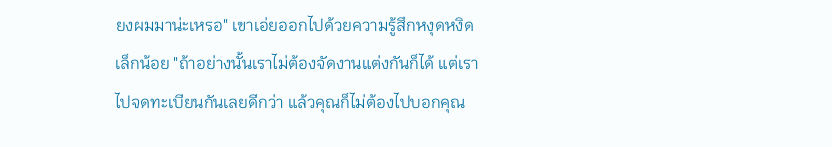ยงผมมาน่ะเหรอ" เขาเอ่ยออกไปด้วยความรู้สึกหงุดหงิดเล็กน้อย "ถ้าอย่างนั้นเราไม่ต้องจัดงานแต่งกันก็ได้ แต่เราไปจดทะเบียนกันเลยดีกว่า แล้วคุณก็ไม่ต้องไปบอกคุณ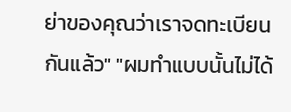ย่าของคุณว่าเราจดทะเบียนกันแล้ว" "ผมทำแบบนั้นไม่ได้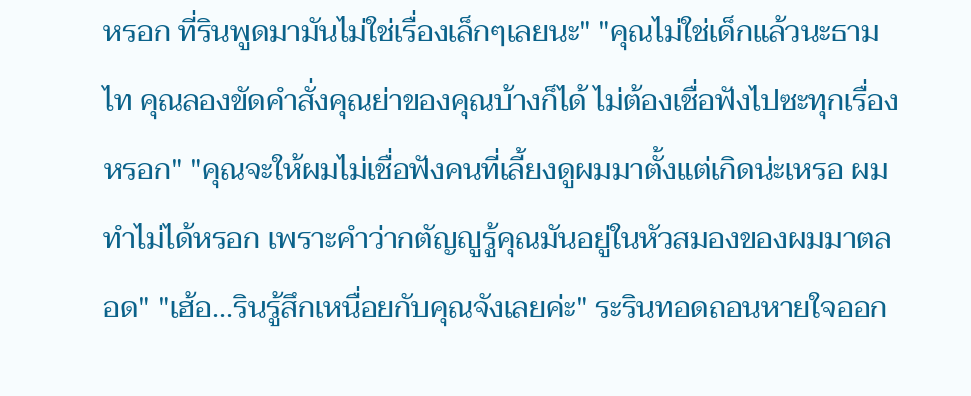หรอก ที่รินพูดมามันไม่ใช่เรื่องเล็กๆเลยนะ" "คุณไม่ใช่เด็กแล้วนะธามไท คุณลองขัดคำสั่งคุณย่าของคุณบ้างก็ได้ ไม่ต้องเชื่อฟังไปซะทุกเรื่องหรอก" "คุณจะให้ผมไม่เชื่อฟังคนที่เลี้ยงดูผมมาตั้งแต่เกิดน่ะเหรอ ผมทำไม่ได้หรอก เพราะคำว่ากตัญญูรู้คุณมันอยู่ในหัวสมองของผมมาตลอด" "เฮ้อ...รินรู้สึกเหนื่อยกับคุณจังเลยค่ะ" ระรินทอดถอนหายใจออก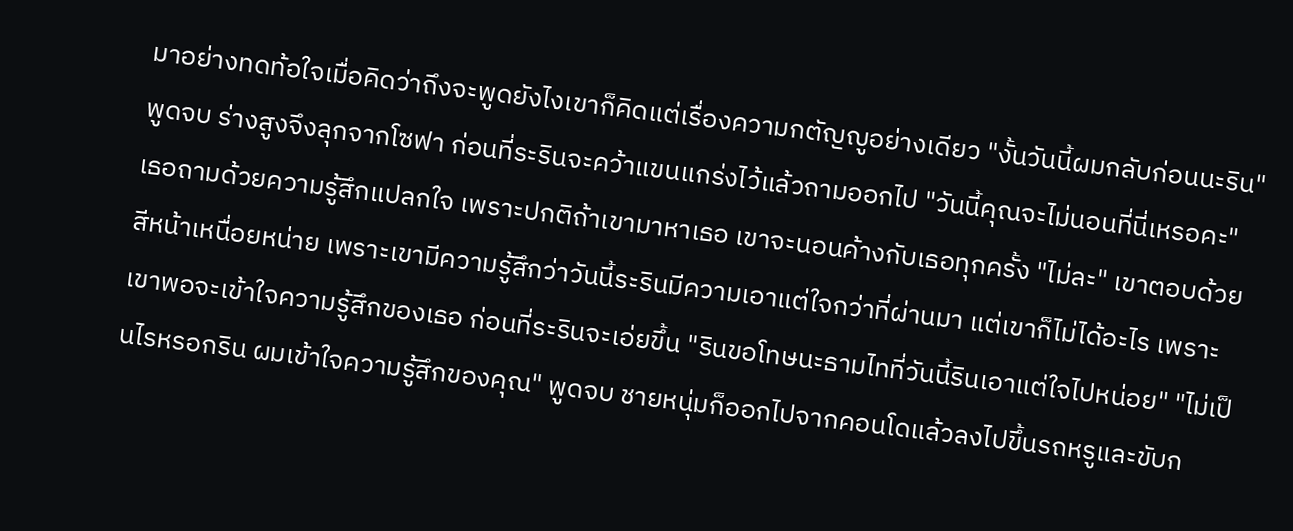มาอย่างทดท้อใจเมื่อคิดว่าถึงจะพูดยังไงเขาก็คิดแต่เรื่องความกตัญญูอย่างเดียว "งั้นวันนี้ผมกลับก่อนนะริน" พูดจบ ร่างสูงจึงลุกจากโซฟา ก่อนที่ระรินจะคว้าแขนแกร่งไว้แล้วถามออกไป "วันนี้คุณจะไม่นอนที่นี่เหรอคะ" เธอถามด้วยความรู้สึกแปลกใจ เพราะปกติถ้าเขามาหาเธอ เขาจะนอนค้างกับเธอทุกครั้ง "ไม่ละ" เขาตอบด้วยสีหน้าเหนื่อยหน่าย เพราะเขามีความรู้สึกว่าวันนี้ระรินมีความเอาแต่ใจกว่าที่ผ่านมา แต่เขาก็ไม่ได้อะไร เพราะเขาพอจะเข้าใจความรู้สึกของเธอ ก่อนที่ระรินจะเอ่ยขึ้น "รินขอโทษนะธามไทที่วันนี้รินเอาแต่ใจไปหน่อย" "ไม่เป็นไรหรอกริน ผมเข้าใจความรู้สึกของคุณ" พูดจบ ชายหนุ่มก็ออกไปจากคอนโดแล้วลงไปขึ้นรถหรูและขับก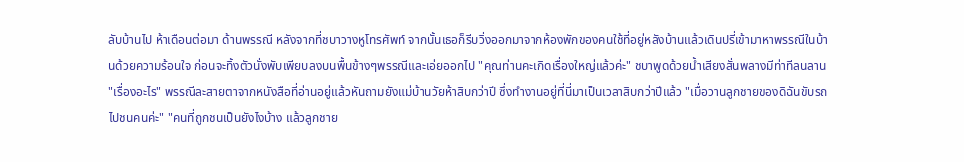ลับบ้านไป ห้าเดือนต่อมา ด้านพรรณี หลังจากที่ชบาวางหูโทรศัพท์ จากนั้นเธอก็รีบวิ่งออกมาจากห้องพักของคนใช้ที่อยู่หลังบ้านแล้วเดินปรี่เข้ามาหาพรรณีในบ้านด้วยความร้อนใจ ก่อนจะทิ้งตัวนั่งพับเพียบลงบนพื้นข้างๆพรรณีและเอ่ยออกไป "คุณท่านคะเกิดเรื่องใหญ่แล้วค่ะ" ชบาพูดด้วยน้ำเสียงสั่นพลางมีท่าทีลนลาน "เรื่องอะไร" พรรณีละสายตาจากหนังสือที่อ่านอยู่แล้วหันถามยังแม่บ้านวัยห้าสิบกว่าปี ซึ่งทำงานอยู่ที่นี่มาเป็นเวลาสิบกว่าปีแล้ว "เมื่อวานลูกชายของดิฉันขับรถไปชนคนค่ะ" "คนที่ถูกชนเป็นยังไงบ้าง แล้วลูกชาย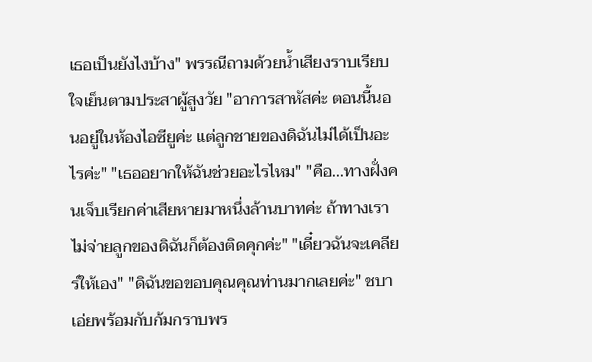เธอเป็นยังไงบ้าง" พรรณีถามด้วยน้ำเสียงราบเรียบใจเย็นตามประสาผู้สูงวัย "อาการสาหัสค่ะ ตอนนี้นอนอยู่ในห้องไอซียูค่ะ แต่ลูกชายของดิฉันไม่ได้เป็นอะไรค่ะ" "เธออยากให้ฉันช่วยอะไรไหม" "คือ...ทางฝั่งคนเจ็บเรียกค่าเสียหายมาหนึ่งล้านบาทค่ะ ถ้าทางเราไม่จ่ายลูกของดิฉันก็ต้องติดคุกค่ะ" "เดี๋ยวฉันจะเคลียร์ให้เอง" "ดิฉันขอขอบคุณคุณท่านมากเลยค่ะ" ชบาเอ่ยพร้อมกับก้มกราบพร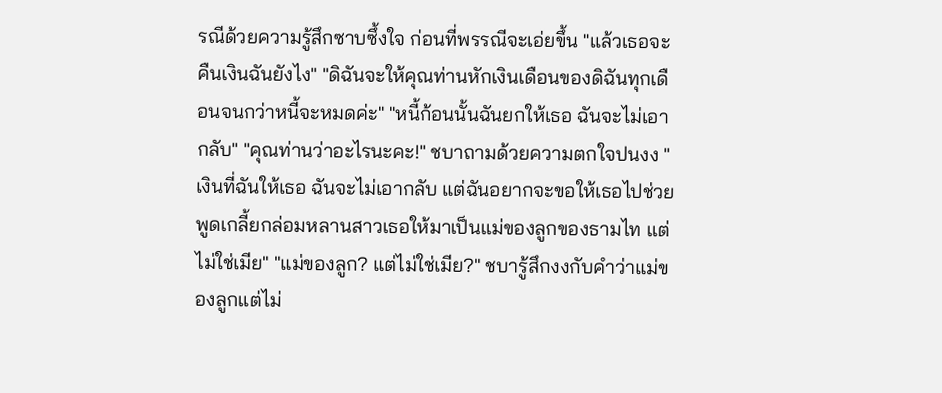รณีด้วยความรู้สึกซาบซึ้งใจ ก่อนที่พรรณีจะเอ่ยขึ้น "แล้วเธอจะคืนเงินฉันยังไง" "ดิฉันจะให้คุณท่านหักเงินเดือนของดิฉันทุกเดือนจนกว่าหนี้จะหมดค่ะ" "หนี้ก้อนนั้นฉันยกให้เธอ ฉันจะไม่เอากลับ" "คุณท่านว่าอะไรนะคะ!" ชบาถามด้วยความตกใจปนงง "เงินที่ฉันให้เธอ ฉันจะไม่เอากลับ แต่ฉันอยากจะขอให้เธอไปช่วยพูดเกลี้ยกล่อมหลานสาวเธอให้มาเป็นแม่ของลูกของธามไท แต่ไม่ใช่เมีย" "แม่ของลูก? แต่ไม่ใช่เมีย?" ชบารู้สึกงงกับคำว่าแม่ของลูกแต่ไม่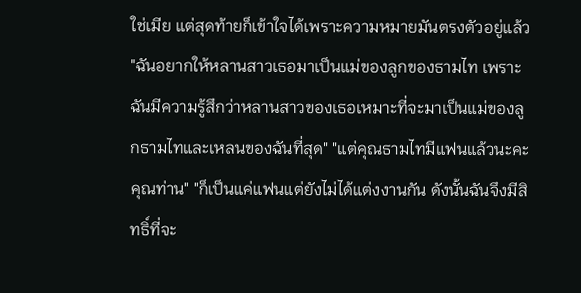ใช่เมีย แต่สุดท้ายก็เข้าใจได้เพราะความหมายมันตรงตัวอยู่แล้ว "ฉันอยากให้หลานสาวเธอมาเป็นแม่ของลูกของธามไท เพราะฉันมีความรู้สึกว่าหลานสาวของเธอเหมาะที่จะมาเป็นแม่ของลูกธามไทและเหลนของฉันที่สุด" "แต่คุณธามไทมีแฟนแล้วนะคะคุณท่าน" "ก็เป็นแค่แฟนแต่ยังไม่ได้แต่งงานกัน ดังนั้นฉันจึงมีสิทธิ์ที่จะ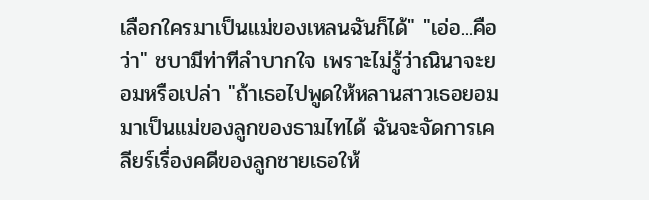เลือกใครมาเป็นแม่ของเหลนฉันก็ได้" "เอ่อ...คือว่า" ชบามีท่าทีลำบากใจ เพราะไม่รู้ว่าณินาจะยอมหรือเปล่า "ถ้าเธอไปพูดให้หลานสาวเธอยอมมาเป็นแม่ของลูกของธามไทได้ ฉันจะจัดการเคลียร์เรื่องคดีของลูกชายเธอให้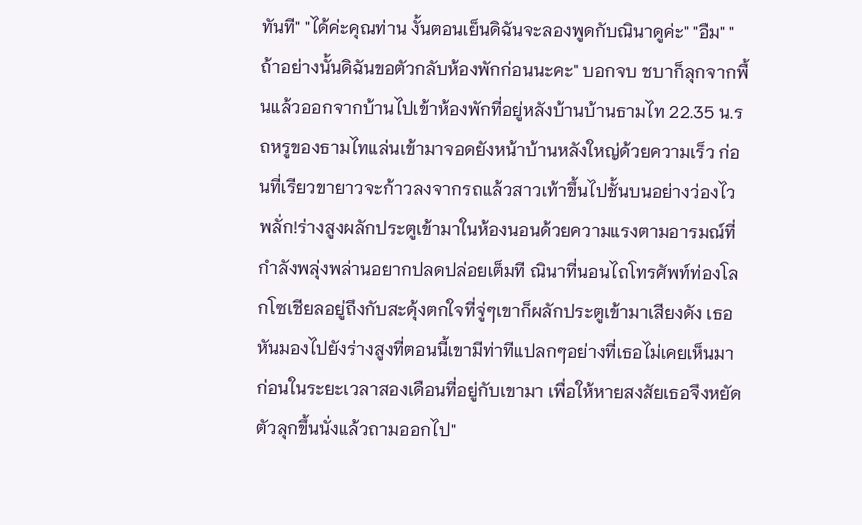ทันที" "ได้ค่ะคุณท่าน งั้นตอนเย็นดิฉันจะลองพูดกับณินาดูค่ะ" "อืม" "ถ้าอย่างนั้นดิฉันขอตัวกลับห้องพักก่อนนะคะ" บอกจบ ชบาก็ลุกจากพื้นแล้วออกจากบ้านไปเข้าห้องพักที่อยู่หลังบ้านบ้านธามไท 22.35 น.รถหรูของธามไทแล่นเข้ามาจอดยังหน้าบ้านหลังใหญ่ด้วยความเร็ว ก่อนที่เรียวขายาวจะก้าวลงจากรถแล้วสาวเท้าขึ้นไปชั้นบนอย่างว่องไวพลั่ก!ร่างสูงผลักประตูเข้ามาในห้องนอนด้วยความแรงตามอารมณ์ที่กำลังพลุ่งพล่านอยากปลดปล่อยเต็มที ณินาที่นอนไถโทรศัพท์ท่องโลกโซเชียลอยู่ถึงกับสะดุ้งตกใจที่จู่ๆเขาก็ผลักประตูเข้ามาเสียงดัง เธอหันมองไปยังร่างสูงที่ตอนนี้เขามีท่าทีแปลกๆอย่างที่เธอไม่เคยเห็นมาก่อนในระยะเวลาสองเดือนที่อยู่กับเขามา เพื่อให้หายสงสัยเธอจึงหยัดตัวลุกขึ้นนั่งแล้วถามออกไป"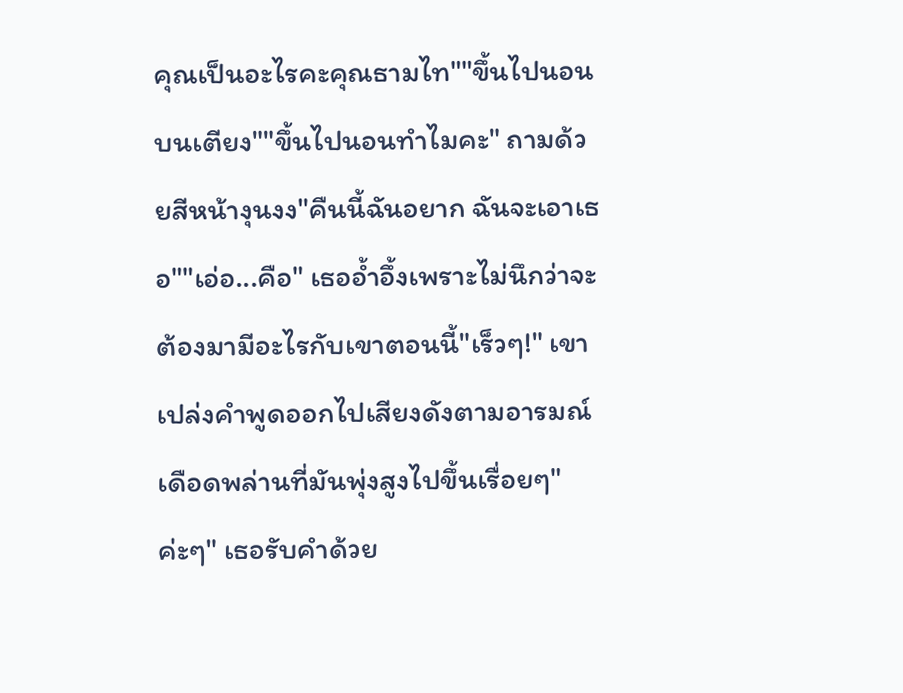คุณเป็นอะไรคะคุณธามไท""ขึ้นไปนอนบนเตียง""ขึ้นไปนอนทำไมคะ" ถามด้วยสีหน้างุนงง"คืนนี้ฉันอยาก ฉันจะเอาเธอ""เอ่อ...คือ" เธออ้ำอึ้งเพราะไม่นึกว่าจะต้องมามีอะไรกับเขาตอนนี้"เร็วๆ!" เขาเปล่งคำพูดออกไปเสียงดังตามอารมณ์เดือดพล่านที่มันพุ่งสูงไปขึ้นเรื่อยๆ"ค่ะๆ" เธอรับคำด้วย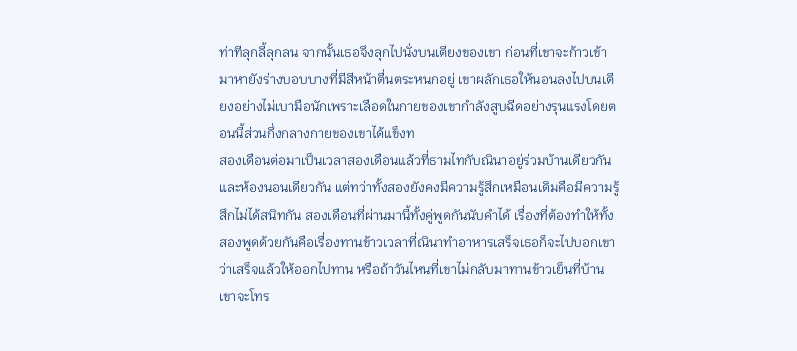ท่าทีลุกลี้ลุกลน จากนั้นเธอจึงลุกไปนั่งบนเตียงของเขา ก่อนที่เขาจะก้าวเข้ามาหายังร่างบอบบางที่มีสีหน้าตื่นตระหนกอยู่ เขาผลักเธอให้นอนลงไปบนเตียงอย่างไม่เบามือนักเพราะเลือดในกายของเขากำลังสูบฉีดอย่างรุนแรงโดยตอนนี้ส่วนกึ่งกลางกายของเขาได้แข็งท
สองเดือนต่อมาเป็นเวลาสองเดือนแล้วที่ธามไทกับณินาอยู่ร่วมบ้านเดียวกันและห้องนอนเดียวกัน แต่ทว่าทั้งสองยังคงมีความรู้สึกเหมือนเดิมคือมีความรู้สึกไม่ได้สนิทกัน สองเดือนที่ผ่านมานี้ทั้งคู่พูดกันนับคำได้ เรื่องที่ต้องทำให้ทั้งสองพูดด้วยกันคือเรื่องทานข้าวเวลาที่ณินาทำอาหารเสร็จเธอก็จะไปบอกเขาว่าเสร็จแล้วให้ออกไปทาน หรือถ้าวันไหนที่เขาไม่กลับมาทานข้าวเย็นที่บ้านเขาจะโทร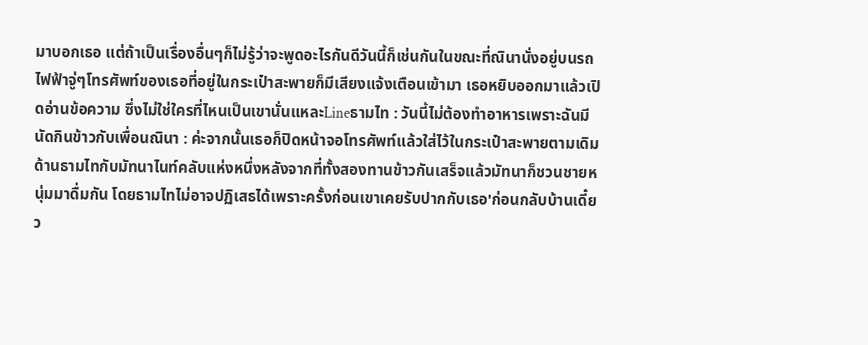มาบอกเธอ แต่ถ้าเป็นเรื่องอื่นๆก็ไม่รู้ว่าจะพูดอะไรกันดีวันนี้ก็เช่นกันในขณะที่ณินานั่งอยู่บนรถไฟฟ้าจู่ๆโทรศัพท์ของเธอที่อยู่ในกระเป๋าสะพายก็มีเสียงแจ้งเตือนเข้ามา เธอหยิบออกมาแล้วเปิดอ่านข้อความ ซึ่งไม่ใช่ใครที่ไหนเป็นเขานั่นแหละLineธามไท : วันนี้ไม่ต้องทำอาหารเพราะฉันมีนัดกินข้าวกับเพื่อนณินา : ค่ะจากนั้นเธอก็ปิดหน้าจอโทรศัพท์แล้วใส่ไว้ในกระเป๋าสะพายตามเดิมด้านธามไทกับมัทนาไนท์คลับแห่งหนึ่งหลังจากที่ทั้งสองทานข้าวกันเสร็จแล้วมัทนาก็ชวนชายหนุ่มมาดื่มกัน โดยธามไทไม่อาจปฏิเสธได้เพราะครั้งก่อนเขาเคยรับปากกับเธอ'ก่อนกลับบ้านเดี๋ยว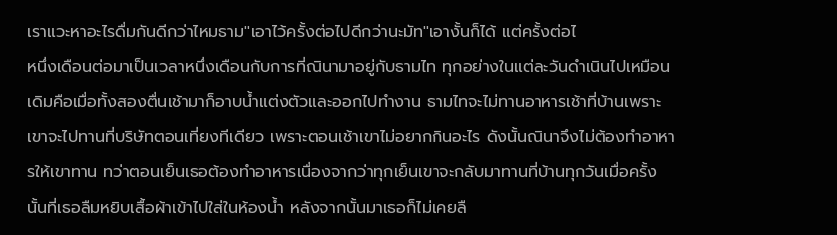เราแวะหาอะไรดื่มกันดีกว่าไหมธาม''เอาไว้ครั้งต่อไปดีกว่านะมัท''เอางั้นก็ได้ แต่ครั้งต่อไ
หนึ่งเดือนต่อมาเป็นเวลาหนึ่งเดือนกับการที่ณินามาอยู่กับธามไท ทุกอย่างในแต่ละวันดำเนินไปเหมือนเดิมคือเมื่อทั้งสองตื่นเช้ามาก็อาบน้ำแต่งตัวและออกไปทำงาน ธามไทจะไม่ทานอาหารเช้าที่บ้านเพราะเขาจะไปทานที่บริษัทตอนเที่ยงทีเดียว เพราะตอนเช้าเขาไม่อยากกินอะไร ดังนั้นณินาจึงไม่ต้องทำอาหารให้เขาทาน ทว่าตอนเย็นเธอต้องทำอาหารเนื่องจากว่าทุกเย็นเขาจะกลับมาทานที่บ้านทุกวันเมื่อครั้งนั้นที่เธอลืมหยิบเสื้อผ้าเข้าไปใส่ในห้องน้ำ หลังจากนั้นมาเธอก็ไม่เคยลื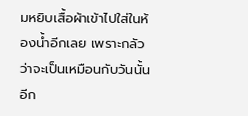มหยิบเสื้อผ้าเข้าไปใส่ในห้องน้ำอีกเลย เพราะกลัวว่าจะเป็นเหมือนกับวันนั้นอีก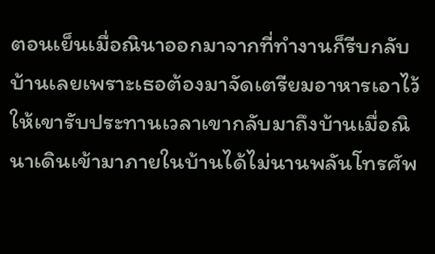ตอนเย็นเมื่อณินาออกมาจากที่ทำงานก็รีบกลับบ้านเลยเพราะเธอต้องมาจัดเตรียมอาหารเอาไว้ให้เขารับประทานเวลาเขากลับมาถึงบ้านเมื่อณินาเดินเข้ามาภายในบ้านได้ไม่นานพลันโทรศัพ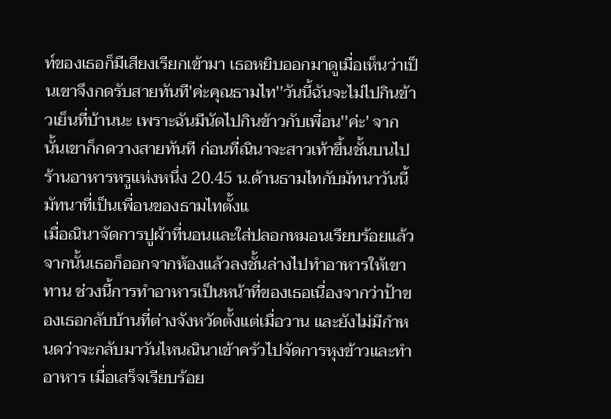ท์ของเธอก็มีเสียงเรียกเข้ามา เธอหยิบออกมาดูเมื่อเห็นว่าเป็นเขาจึงกดรับสายทันที'ค่ะคุณธามไท''วันนี้ฉันจะไม่ไปกินข้าวเย็นที่บ้านนะ เพราะฉันมีนัดไปกินข้าวกับเพื่อน''ค่ะ' จากนั้นเขาก็กดวางสายทันที ก่อนที่ณินาจะสาวเท้าขึ้นชั้นบนไปร้านอาหารหรูแห่งหนึ่ง 20.45 น.ด้านธามไทกับมัทนาวันนี้มัทนาที่เป็นเพื่อนของธามไทตั้งแ
เมื่อณินาจัดการปูผ้าที่นอนและใส่ปลอกหมอนเรียบร้อยแล้ว จากนั้นเธอก็ออกจากห้องแล้วลงชั้นล่างไปทำอาหารให้เขาทาน ช่วงนี้การทำอาหารเป็นหน้าที่ของเธอเนื่องจากว่าป้าของเธอกลับบ้านที่ต่างจังหวัดตั้งแต่เมื่อวาน และยังไม่มีกำหนดว่าจะกลับมาวันไหนณินาเข้าครัวไปจัดการหุงข้าวและทำอาหาร เมื่อเสร็จเรียบร้อย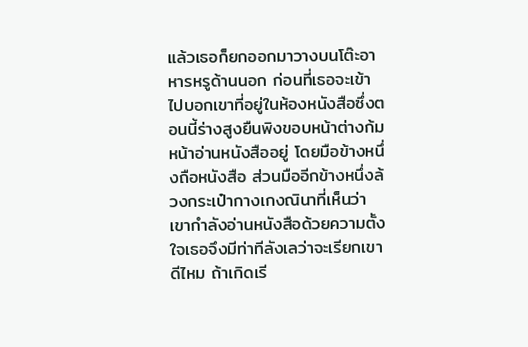แล้วเธอก็ยกออกมาวางบนโต๊ะอาหารหรูด้านนอก ก่อนที่เธอจะเข้าไปบอกเขาที่อยู่ในห้องหนังสือซึ่งตอนนี้ร่างสูงยืนพิงขอบหน้าต่างก้มหน้าอ่านหนังสืออยู่ โดยมือข้างหนึ่งถือหนังสือ ส่วนมืออีกข้างหนึ่งล้วงกระเป๋ากางเกงณินาที่เห็นว่าเขากำลังอ่านหนังสือด้วยความตั้งใจเธอจึงมีท่าทีลังเลว่าจะเรียกเขาดีไหม ถ้าเกิดเรี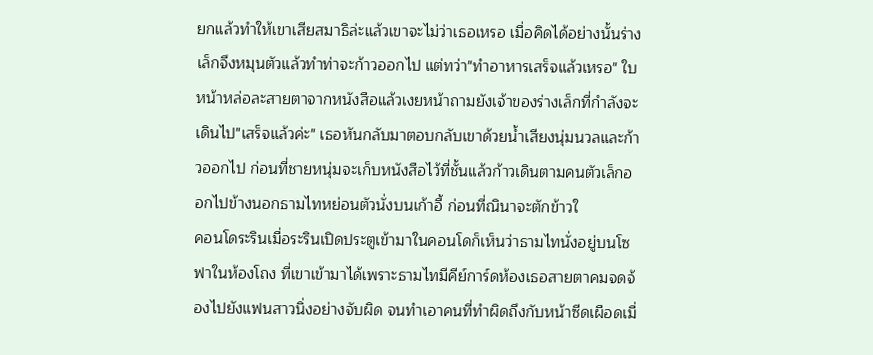ยกแล้วทำให้เขาเสียสมาธิล่ะแล้วเขาจะไม่ว่าเธอเหรอ เมื่อคิดได้อย่างนั้นร่างเล็กจึงหมุนตัวแล้วทำท่าจะก้าวออกไป แต่ทว่า"ทำอาหารเสร็จแล้วเหรอ" ใบหน้าหล่อละสายตาจากหนังสือแล้วเงยหน้าถามยังเจ้าของร่างเล็กที่กำลังจะเดินไป"เสร็จแล้วค่ะ" เธอหันกลับมาตอบกลับเขาด้วยน้ำเสียงนุ่มนวลและก้าวออกไป ก่อนที่ชายหนุ่มจะเก็บหนังสือไว้ที่ชั้นแล้วก้าวเดินตามคนตัวเล็กออกไปข้างนอกธามไทหย่อนตัวนั่งบนเก้าอี้ ก่อนที่ณินาจะตักข้าวใ
คอนโดระรินเมื่อระรินเปิดประตูเข้ามาในคอนโดก็เห็นว่าธามไทนั่งอยู่บนโซฟาในห้องโถง ที่เขาเข้ามาได้เพราะธามไทมีคีย์การ์ดห้องเธอสายตาคมจดจ้องไปยังแฟนสาวนิ่งอย่างจับผิด จนทำเอาคนที่ทำผิดถึงกับหน้าซีดเผือดเมื่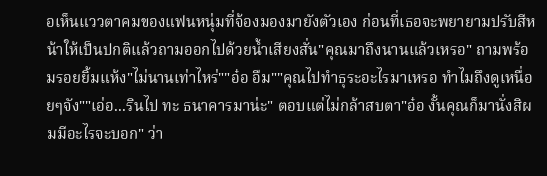อเห็นแววตาคมของแฟนหนุ่มที่จ้องมองมายังตัวเอง ก่อนที่เธอจะพยายามปรับสีหน้าให้เป็นปกติแล้วถามออกไปด้วยน้ำเสียงสั่น"คุณมาถึงนานแล้วเหรอ" ถามพร้อมรอยยิ้มแห้ง"ไม่นานเท่าไหร่""อ๋อ อืม""คุณไปทำธุระอะไรมาเหรอ ทำไมถึงดูเหนื่อยๆจัง""เอ่อ...รินไป ทะ ธนาคารมาน่ะ" ตอบแต่ไม่กล้าสบตา"อ๋อ งั้นคุณก็มานั่งสิผมมีอะไรจะบอก" ว่า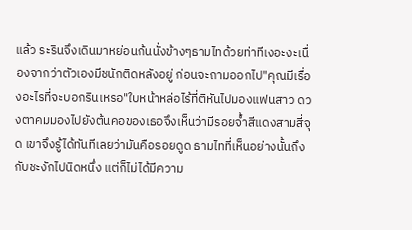แล้ว ระรินจึงเดินมาหย่อนก้นนั่งข้างๆธามไทด้วยท่าทีเงอะงะเนื่องจากว่าตัวเองมีชนักติดหลังอยู่ ก่อนจะถามออกไป"คุณมีเรื่องอะไรที่จะบอกรินเหรอ"ใบหน้าหล่อไร้ที่ติหันไปมองแฟนสาว ดวงตาคมมองไปยังต้นคอของเธอจึงเห็นว่ามีรอยจ้ำสีแดงสามสี่จุด เขาจึงรู้ได้ทันทีเลยว่ามันคือรอยดูด ธามไทที่เห็นอย่างนั้นถึงกับชะงักไปนิดหนึ่ง แต่ก็ไม่ได้มีความ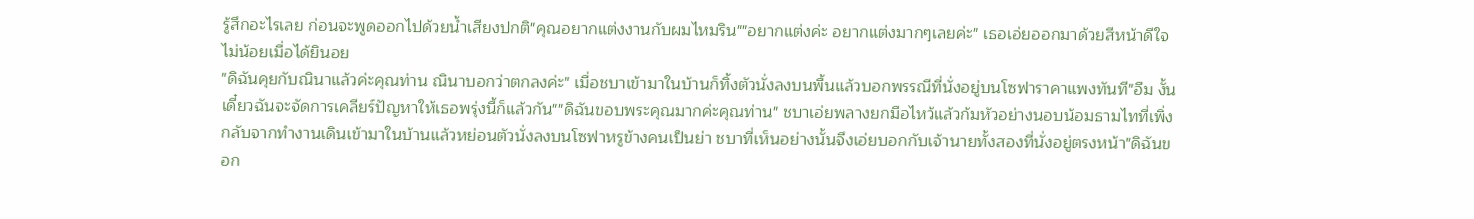รู้สึกอะไรเลย ก่อนจะพูดออกไปด้วยน้ำเสียงปกติ"คุณอยากแต่งงานกับผมไหมริน""อยากแต่งค่ะ อยากแต่งมากๆเลยค่ะ" เธอเอ่ยออกมาด้วยสีหน้าดีใจไม่น้อยเมื่อได้ยินอย
"ดิฉันคุยกับณินาแล้วค่ะคุณท่าน ณินาบอกว่าตกลงค่ะ" เมื่อชบาเข้ามาในบ้านก็ทิ้งตัวนั่งลงบนพื้นแล้วบอกพรรณีที่นั่งอยู่บนโซฟาราคาแพงทันที"อืม งั้นเดี๋ยวฉันจะจัดการเคลียร์ปัญหาให้เธอพรุ่งนี้ก็แล้วกัน""ดิฉันขอบพระคุณมากค่ะคุณท่าน" ชบาเอ่ยพลางยกมือไหว้แล้วก้มหัวอย่างนอบน้อมธามไทที่เพิ่งกลับจากทำงานเดินเข้ามาในบ้านแล้วหย่อนตัวนั่งลงบนโซฟาหรูข้างคนเป็นย่า ชบาที่เห็นอย่างนั้นจึงเอ่ยบอกกับเจ้านายทั้งสองที่นั่งอยู่ตรงหน้า"ดิฉันขอก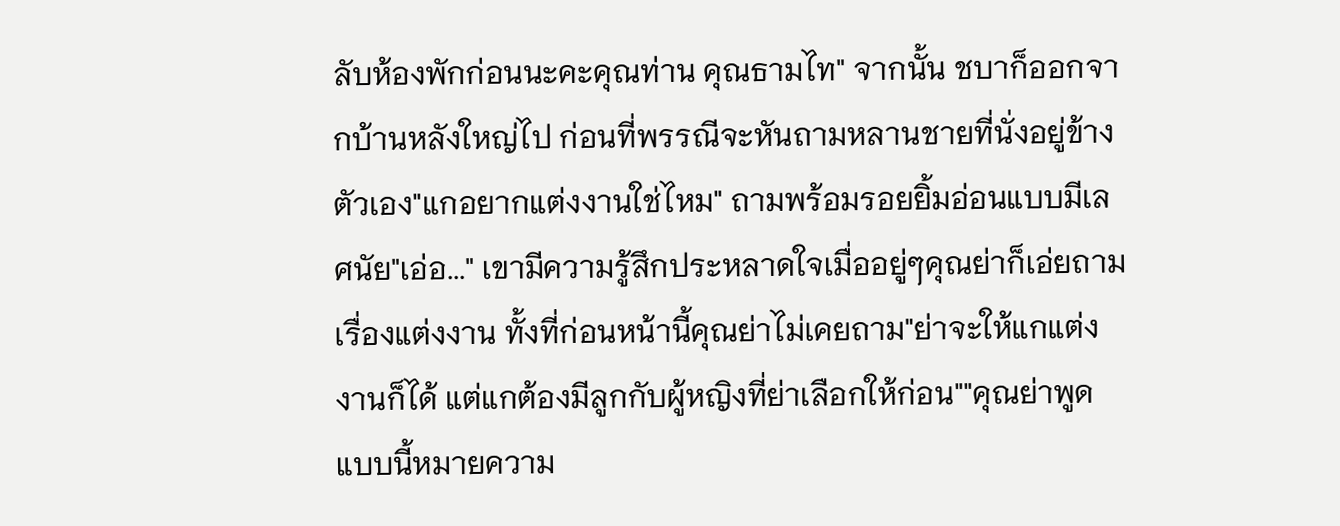ลับห้องพักก่อนนะคะคุณท่าน คุณธามไท" จากนั้น ชบาก็ออกจากบ้านหลังใหญ่ไป ก่อนที่พรรณีจะหันถามหลานชายที่นั่งอยู่ข้างตัวเอง"แกอยากแต่งงานใช่ไหม" ถามพร้อมรอยยิ้มอ่อนแบบมีเลศนัย"เอ่อ..." เขามีความรู้สึกประหลาดใจเมื่ออยู่ๆคุณย่าก็เอ่ยถามเรื่องแต่งงาน ทั้งที่ก่อนหน้านี้คุณย่าไม่เคยถาม"ย่าจะให้แกแต่งงานก็ได้ แต่แกต้องมีลูกกับผู้หญิงที่ย่าเลือกให้ก่อน""คุณย่าพูดแบบนี้หมายความ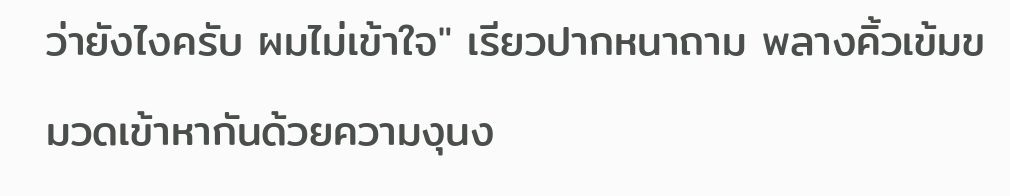ว่ายังไงครับ ผมไม่เข้าใจ" เรียวปากหนาถาม พลางคิ้วเข้มขมวดเข้าหากันด้วยความงุนง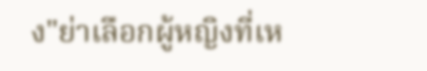ง"ย่าเลือกผู้หญิงที่เห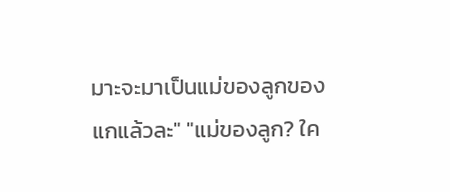มาะจะมาเป็นแม่ของลูกของแกแล้วละ" "แม่ของลูก? ใค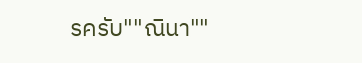รครับ""ณินา""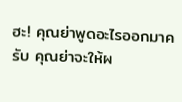ฮะ! คุณย่าพูดอะไรออกมาครับ คุณย่าจะให้ผ